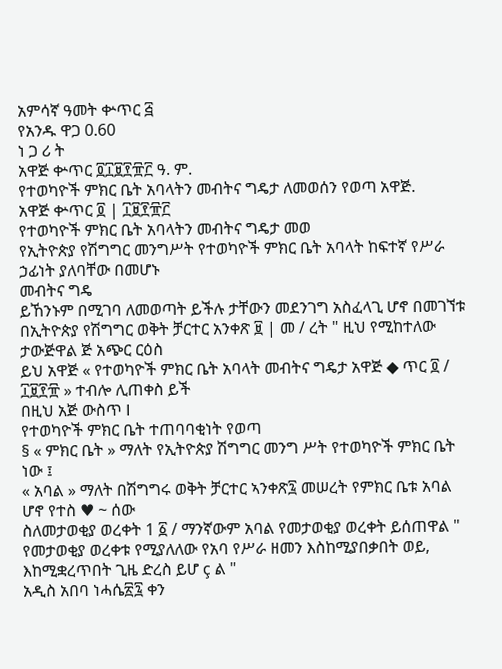አምሳኛ ዓመት ቍጥር ፭
የአንዱ ዋጋ 0.60
ነ ጋ ሪ ት
አዋጅ ቍጥር ፬፲፱፻፹፫ ዓ. ም.
የተወካዮች ምክር ቤት አባላትን መብትና ግዴታ ለመወሰን የወጣ አዋጅ.
አዋጅ ቍጥር ፬ | ፲፱፻፹፫
የተወካዮች ምክር ቤት አባላትን መብትና ግዴታ መወ
የኢትዮጵያ የሽግግር መንግሥት የተወካዮች ምክር ቤት አባላት ከፍተኛ የሥራ ኃፊነት ያለባቸው በመሆኑ
መብትና ግዴ
ይኸንኑም በሚገባ ለመወጣት ይችሉ ታቸውን መደንገግ አስፈላጊ ሆኖ በመገኘቱ
በኢትዮጵያ የሽግግር ወቅት ቻርተር አንቀጽ ፱ | መ / ረት " ዚህ የሚከተለው ታውጅዋል ጅ አጭር ርዕስ
ይህ አዋጅ « የተወካዮች ምክር ቤት አባላት መብትና ግዴታ አዋጅ ◆ ጥር ፬ / ፲፱፻፹ » ተብሎ ሊጠቀስ ይች
በዚህ አጅ ውስጥ I
የተወካዮች ምክር ቤት ተጠባባቂነት የወጣ
§ « ምክር ቤት » ማለት የኢትዮጵያ ሽግግር መንግ ሥት የተወካዮች ምክር ቤት ነው ፤
« አባል » ማለት በሽግግሩ ወቅት ቻርተር ኣንቀጽ፯ መሠረት የምክር ቤቱ አባል ሆኖ የተስ ♥ ~ ሰው
ስለመታወቂያ ወረቀት 1 ፩ / ማንኛውም አባል የመታወቂያ ወረቀት ይሰጠዋል " የመታወቂያ ወረቀቱ የሚያለለው የአባ የሥራ ዘመን እስከሚያበቃበት ወይ, እከሚቋረጥበት ጊዜ ድረስ ይሆ ç ል "
አዲስ አበባ ነሓሴ፳፯ ቀን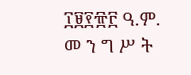፲፱፻፹፫ ዓ.ም.
መ ን ግ ሥ ት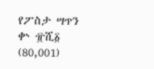የፖስታ ሣጥን ቍ ፹ሺ፩ (80,001)